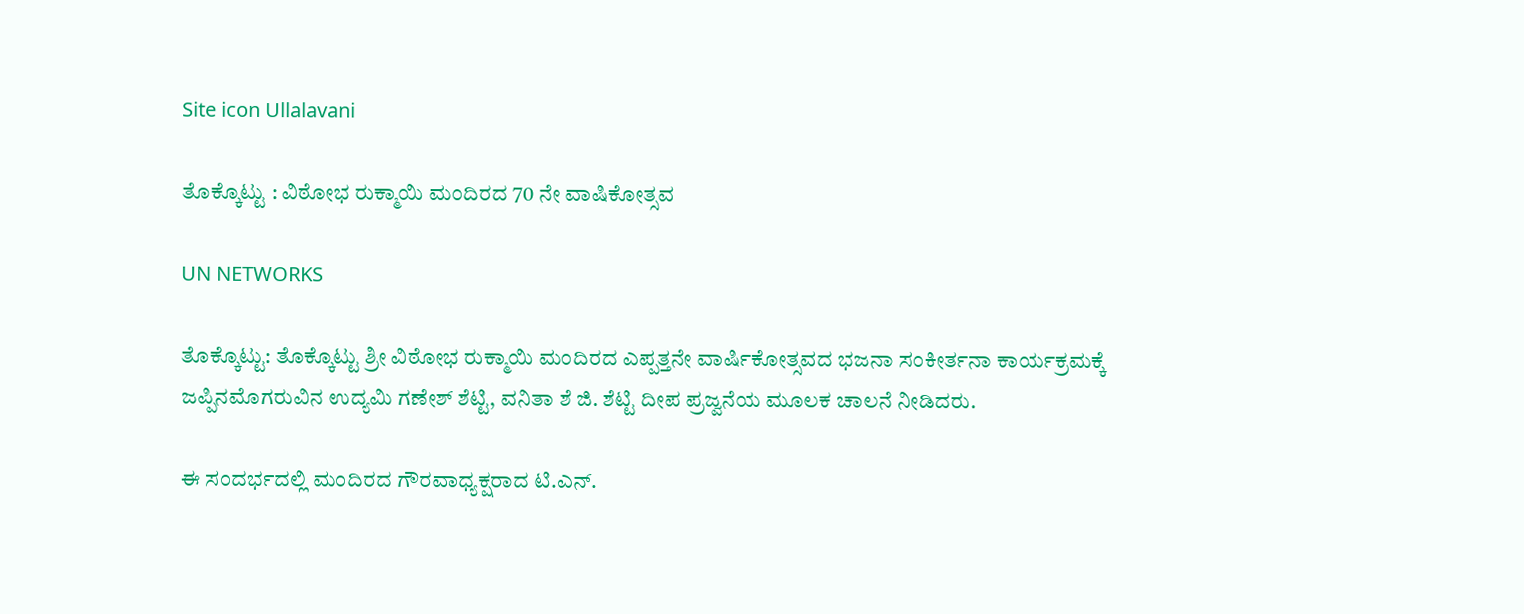Site icon Ullalavani

ತೊಕ್ಕೊಟ್ಟು : ವಿಠೋಭ ರುಕ್ಮಾಯಿ ಮಂದಿರದ 70 ನೇ ವಾಷಿಕೋತ್ಸವ

UN NETWORKS

ತೊಕ್ಕೊಟ್ಟು: ತೊಕ್ಕೊಟ್ಟು ಶ್ರೀ ವಿಠೋಭ ರುಕ್ಮಾಯಿ ಮಂದಿರದ ಎಪ್ಪತ್ತನೇ ವಾರ್ಷಿಕೋತ್ಸವದ ಭಜನಾ ಸಂಕೀರ್ತನಾ ಕಾರ್ಯಕ್ರಮಕ್ಕೆ ಜಪ್ಪಿನಮೊಗರುವಿನ ಉದ್ಯಮಿ ಗಣೇಶ್ ಶೆಟ್ಟಿ, ವನಿತಾ ಶೆ ಜಿ. ಶೆಟ್ಟಿ ದೀಪ ಪ್ರಜ್ವನೆಯ ಮೂಲಕ ಚಾಲನೆ ನೀಡಿದರು.

ಈ ಸಂದರ್ಭದಲ್ಲಿ ಮಂದಿರದ ಗೌರವಾಧ್ಯಕ್ಷರಾದ ಟಿ.ಎನ್.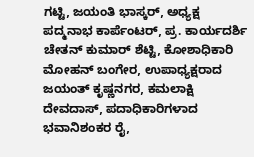ಗಟ್ಟಿ, ಜಯಂತಿ ಭಾಸ್ಕರ್, ಅಧ್ಯಕ್ಷ ಪದ್ಮನಾಭ ಕಾರ್ಪೆಂಟರ್, ಪ್ರ. ಕಾರ್ಯದರ್ಶಿ ಚೇತನ್ ಕುಮಾರ್ ಶೆಟ್ಟಿ, ಕೋಶಾಧಿಕಾರಿ ಮೋಹನ್ ಬಂಗೇರ, ಉಪಾಧ್ಯಕ್ಷರಾದ ಜಯಂತ್ ಕೃಷ್ಣನಗರ, ಕಮಲಾಕ್ಷಿ ದೇವದಾಸ್, ಪದಾಧಿಕಾರಿಗಳಾದ ಭವಾನಿಶಂಕರ ರೈ,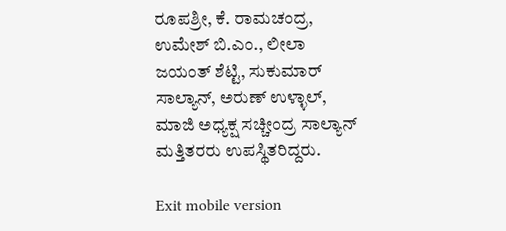ರೂಪಶ್ರೀ, ಕೆ. ರಾಮಚಂದ್ರ, ಉಮೇಶ್ ಬಿ.ಎಂ., ಲೀಲಾ ಜಯಂತ್ ಶೆಟ್ಟಿ, ಸುಕುಮಾರ್ ಸಾಲ್ಯಾನ್, ಅರುಣ್ ಉಳ್ಳಾಲ್, ಮಾಜಿ ಅಧ್ಯಕ್ಷ ಸಚ್ಚೀಂದ್ರ ಸಾಲ್ಯಾನ್ ಮತ್ತಿತರರು ಉಪಸ್ಥಿತರಿದ್ದರು.

Exit mobile version